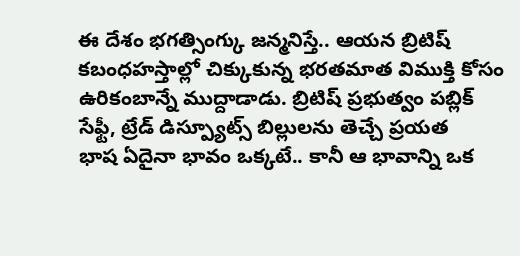ఈ దేశం భగత్సింగ్కు జన్మనిస్తే.. ఆయన బ్రిటిష్ కబంధహస్తాల్లో చిక్కుకున్న భరతమాత విముక్తి కోసం ఉరికంబాన్నే ముద్దాడాడు. బ్రిటిష్ ప్రభుత్వం పబ్లిక్ సేఫ్టీ, ట్రేడ్ డిస్ప్యూట్స్ బిల్లులను తెచ్చే ప్రయత
భాష ఏదైనా భావం ఒక్కటే.. కానీ ఆ భావాన్ని ఒక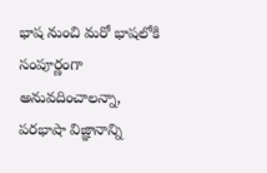భాష నుంచి మరో భాషలోకి సంపూర్ణంగా అనువదించాలన్నా, పరభాషా విజ్ఞానాన్ని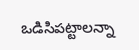ఒడిసిపట్టాలన్నా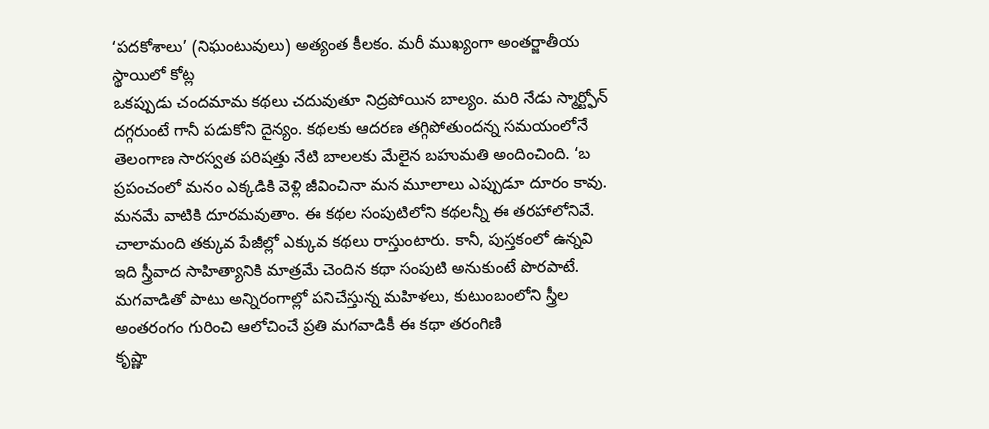‘పదకోశాలు’ (నిఘంటువులు) అత్యంత కీలకం. మరీ ముఖ్యంగా అంతర్జాతీయ స్థాయిలో కోట్ల
ఒకప్పుడు చందమామ కథలు చదువుతూ నిద్రపోయిన బాల్యం. మరి నేడు స్మార్ట్ఫోన్ దగ్గరుంటే గానీ పడుకోని దైన్యం. కథలకు ఆదరణ తగ్గిపోతుందన్న సమయంలోనే తెలంగాణ సారస్వత పరిషత్తు నేటి బాలలకు మేలైన బహుమతి అందించింది. ‘బ
ప్రపంచంలో మనం ఎక్కడికి వెళ్లి జీవించినా మన మూలాలు ఎప్పుడూ దూరం కావు. మనమే వాటికి దూరమవుతాం. ఈ కథల సంపుటిలోని కథలన్నీ ఈ తరహాలోనివే. చాలామంది తక్కువ పేజీల్లో ఎక్కువ కథలు రాస్తుంటారు. కానీ, పుస్తకంలో ఉన్నవి
ఇది స్త్రీవాద సాహిత్యానికి మాత్రమే చెందిన కథా సంపుటి అనుకుంటే పొరపాటే. మగవాడితో పాటు అన్నిరంగాల్లో పనిచేస్తున్న మహిళలు, కుటుంబంలోని స్త్రీల అంతరంగం గురించి ఆలోచించే ప్రతి మగవాడికీ ఈ కథా తరంగిణి
కృష్ణా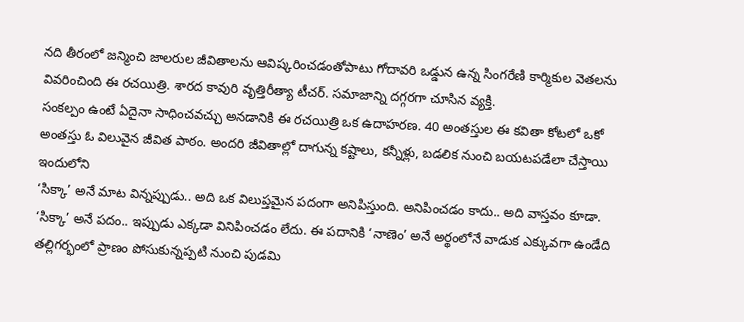నది తీరంలో జన్మించి జాలరుల జీవితాలను ఆవిష్కరించడంతోపాటు గోదావరి ఒడ్డున ఉన్న సింగరేణి కార్మికుల వెతలను వివరించింది ఈ రచయిత్రి. శారద కావురి వృత్తిరీత్యా టీచర్. సమాజాన్ని దగ్గరగా చూసిన వ్యక్తి.
సంకల్పం ఉంటే ఏదైనా సాధించవచ్చు అనడానికి ఈ రచయిత్రి ఒక ఉదాహరణ. 40 అంతస్తుల ఈ కవితా కోటలో ఒకో అంతస్తు ఓ విలువైన జీవిత పాఠం. అందరి జీవితాల్లో దాగున్న కష్టాలు, కన్నీళ్లు, బడలిక నుంచి బయటపడేలా చేస్తాయి ఇందులోని
‘సిక్కా’ అనే మాట విన్నప్పుడు.. అది ఒక విలుప్తమైన పదంగా అనిపిస్తుంది. అనిపించడం కాదు.. అది వాస్తవం కూడా. ‘సిక్కా’ అనే పదం.. ఇప్పుడు ఎక్కడా వినిపించడం లేదు. ఈ పదానికి ‘నాణెం’ అనే అర్థంలోనే వాడుక ఎక్కువగా ఉండేది
తల్లిగర్భంలో ప్రాణం పోసుకున్నప్పటి నుంచి పుడమి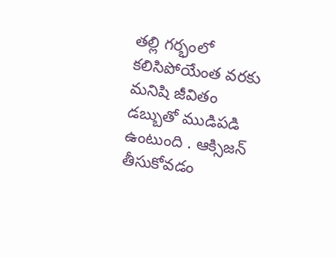తల్లి గర్భంలో కలిసిపోయేంత వరకు మనిషి జీవితం డబ్బుతో ముడిపడి ఉంటుంది . ఆక్సిజన్ తీసుకోవడం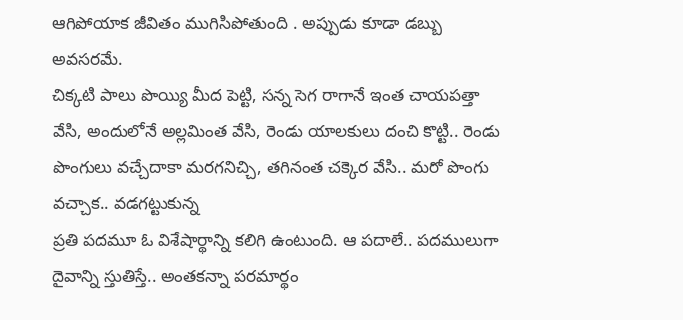ఆగిపోయాక జీవితం ముగిసిపోతుంది . అప్పుడు కూడా డబ్బు అవసరమే.
చిక్కటి పాలు పొయ్యి మీద పెట్టి, సన్న సెగ రాగానే ఇంత చాయపత్తా వేసి, అందులోనే అల్లమింత వేసి, రెండు యాలకులు దంచి కొట్టి.. రెండు పొంగులు వచ్చేదాకా మరగనిచ్చి, తగినంత చక్కెర వేసి.. మరో పొంగు వచ్చాక.. వడగట్టుకున్న
ప్రతి పదమూ ఓ విశేషార్థాన్ని కలిగి ఉంటుంది. ఆ పదాలే.. పదములుగా దైవాన్ని స్తుతిస్తే.. అంతకన్నా పరమార్థం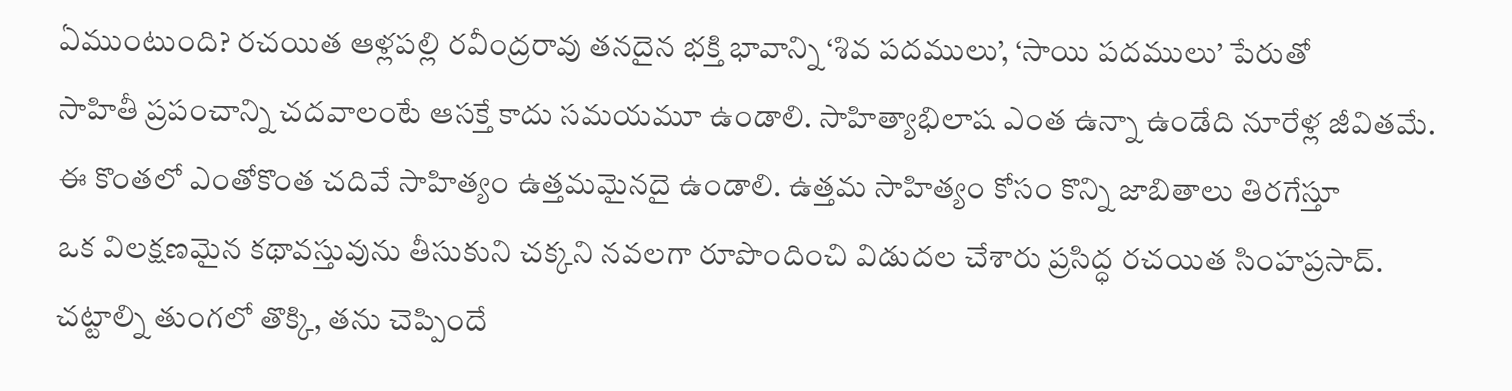ఏముంటుంది? రచయిత ఆళ్లపల్లి రవీంద్రరావు తనదైన భక్తి భావాన్ని ‘శివ పదములు’, ‘సాయి పదములు’ పేరుతో
సాహితీ ప్రపంచాన్ని చదవాలంటే ఆసక్తే కాదు సమయమూ ఉండాలి. సాహిత్యాభిలాష ఎంత ఉన్నా ఉండేది నూరేళ్ల జీవితమే. ఈ కొంతలో ఎంతోకొంత చదివే సాహిత్యం ఉత్తమమైనదై ఉండాలి. ఉత్తమ సాహిత్యం కోసం కొన్ని జాబితాలు తిరగేస్తూ
ఒక విలక్షణమైన కథావస్తువును తీసుకుని చక్కని నవలగా రూపొందించి విడుదల చేశారు ప్రసిద్ధ రచయిత సింహప్రసాద్. చట్టాల్ని తుంగలో తొక్కి, తను చెప్పిందే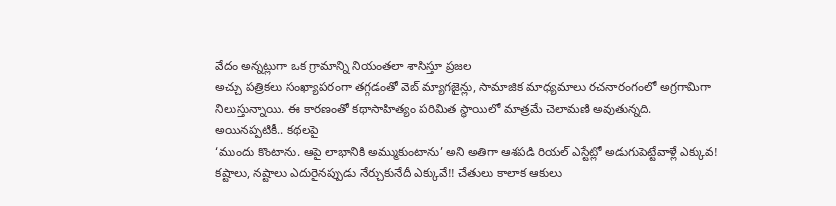వేదం అన్నట్లుగా ఒక గ్రామాన్ని నియంతలా శాసిస్తూ ప్రజల
అచ్చు పత్రికలు సంఖ్యాపరంగా తగ్గడంతో వెబ్ మ్యాగజైన్లు, సామాజిక మాధ్యమాలు రచనారంగంలో అగ్రగామిగా నిలుస్తున్నాయి. ఈ కారణంతో కథాసాహిత్యం పరిమిత స్థాయిలో మాత్రమే చెలామణి అవుతున్నది. అయినప్పటికీ.. కథలపై
‘ముందు కొంటాను. ఆపై లాభానికి అమ్ముకుంటాను’ అని అతిగా ఆశపడి రియల్ ఎస్టేట్లో అడుగుపెట్టేవాళ్లే ఎక్కువ! కష్టాలు, నష్టాలు ఎదురైనప్పుడు నేర్చుకునేదీ ఎక్కువే!! చేతులు కాలాక ఆకులు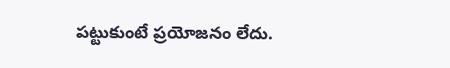పట్టుకుంటే ప్రయోజనం లేదు.